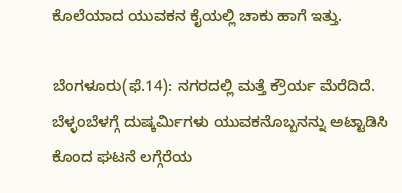ಕೊಲೆಯಾದ ಯುವಕನ ಕೈಯಲ್ಲಿ ಚಾಕು ಹಾಗೆ ಇತ್ತು.

ಬೆಂಗಳೂರು(ಫೆ.14): ನಗರದಲ್ಲಿ ಮತ್ತೆ ಕ್ರೌರ್ಯ ಮೆರೆದಿದೆ. ಬೆಳ್ಳಂಬೆಳಗ್ಗೆ ದುಷ್ಕರ್ಮಿಗಳು ಯುವಕನೊಬ್ಬನನ್ನು ಅಟ್ಟಾಡಿಸಿ ಕೊಂದ ಘಟನೆ ಲಗ್ಗೆರೆಯ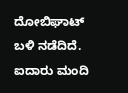ದೋಬಿಘಾಟ್ ಬಳಿ ನಡೆದಿದೆ. ಐದಾರು ಮಂದಿ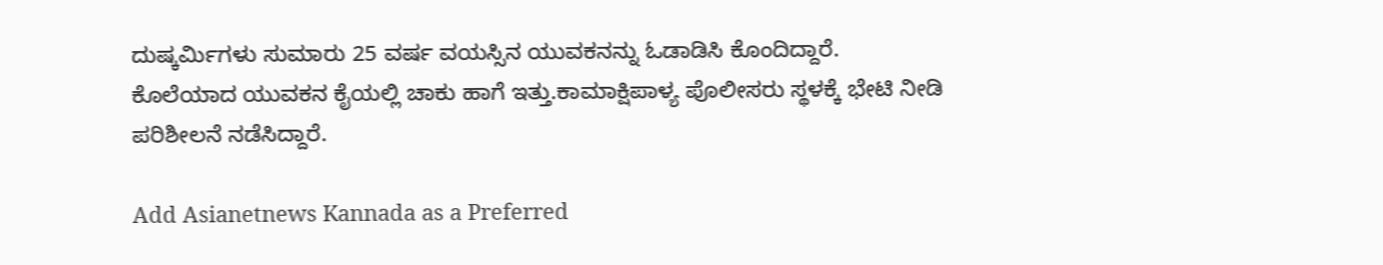ದುಷ್ಕರ್ಮಿಗಳು ಸುಮಾರು 25 ವರ್ಷ ವಯಸ್ಸಿನ ಯುವಕನನ್ನು ಓಡಾಡಿಸಿ ಕೊಂದಿದ್ದಾರೆ. ಕೊಲೆಯಾದ ಯುವಕನ ಕೈಯಲ್ಲಿ ಚಾಕು ಹಾಗೆ ಇತ್ತು.ಕಾಮಾಕ್ಷಿಪಾಳ್ಯ ಪೊಲೀಸರು ಸ್ಥಳಕ್ಕೆ ಭೇಟಿ ನೀಡಿ ಪರಿಶೀಲನೆ ನಡೆಸಿದ್ದಾರೆ.

Add Asianetnews Kannada as a Preferred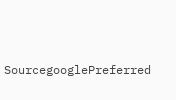SourcegooglePreferred